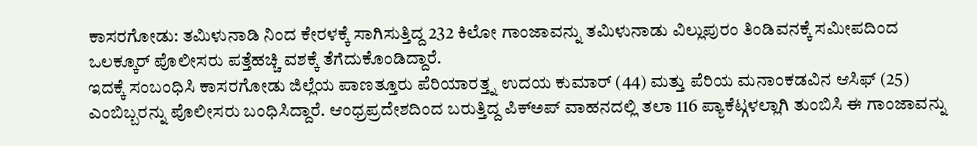ಕಾಸರಗೋಡು: ತಮಿಳುನಾಡಿ ನಿಂದ ಕೇರಳಕ್ಕೆ ಸಾಗಿಸುತ್ತಿದ್ದ 232 ಕಿಲೋ ಗಾಂಜಾವನ್ನು ತಮಿಳುನಾಡು ವಿಲ್ಲುಪುರಂ ತಿಂಡಿವನಕ್ಕೆ ಸಮೀಪದಿಂದ ಒಲಕ್ಕೂರ್ ಪೊಲೀಸರು ಪತ್ತೆಹಚ್ಚಿ ವಶಕ್ಕೆ ತೆಗೆದುಕೊಂಡಿದ್ದಾರೆ.
ಇದಕ್ಕೆ ಸಂಬಂಧಿಸಿ ಕಾಸರಗೋಡು ಜಿಲ್ಲೆಯ ಪಾಣತ್ತೂರು ಪೆರಿಯಾರತ್ತ್ನ ಉದಯ ಕುಮಾರ್ (44) ಮತ್ತು ಪೆರಿಯ ಮನಾಂಕಡವಿನ ಆಸಿಫ್ (25) ಎಂಬಿಬ್ಬರನ್ನು ಪೊಲೀಸರು ಬಂಧಿಸಿದ್ದಾರೆ. ಆಂಧ್ರಪ್ರದೇಶದಿಂದ ಬರುತ್ತಿದ್ದ ಪಿಕ್ಅಪ್ ವಾಹನದಲ್ಲಿ ತಲಾ 116 ಪ್ಯಾಕೆಟ್ಗಳಲ್ಲಾಗಿ ತುಂಬಿಸಿ ಈ ಗಾಂಜಾವನ್ನು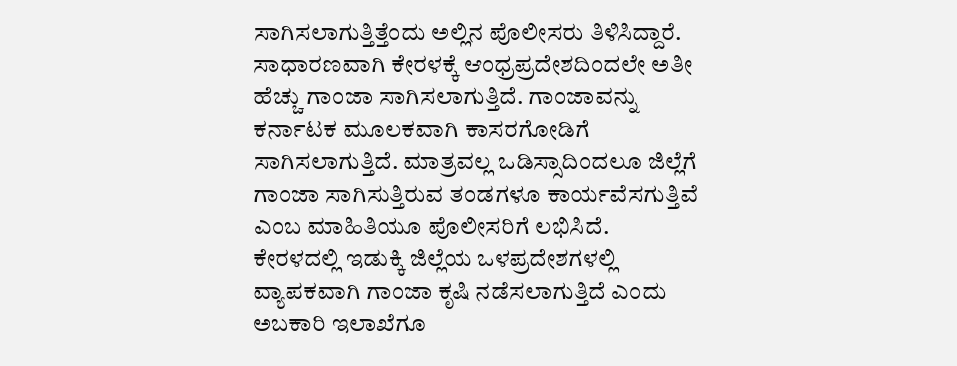ಸಾಗಿಸಲಾಗುತ್ತಿತ್ತೆಂದು ಅಲ್ಲಿನ ಪೊಲೀಸರು ತಿಳಿಸಿದ್ದಾರೆ.
ಸಾಧಾರಣವಾಗಿ ಕೇರಳಕ್ಕೆ ಆಂಧ್ರಪ್ರದೇಶದಿಂದಲೇ ಅತೀ ಹೆಚ್ಚು ಗಾಂಜಾ ಸಾಗಿಸಲಾಗುತ್ತಿದೆ. ಗಾಂಜಾವನ್ನು ಕರ್ನಾಟಕ ಮೂಲಕವಾಗಿ ಕಾಸರಗೋಡಿಗೆ ಸಾಗಿಸಲಾಗುತ್ತಿದೆ. ಮಾತ್ರವಲ್ಲ ಒಡಿಸ್ಸಾದಿಂದಲೂ ಜಿಲ್ಲೆಗೆ ಗಾಂಜಾ ಸಾಗಿಸುತ್ತಿರುವ ತಂಡಗಳೂ ಕಾರ್ಯವೆಸಗುತ್ತಿವೆ ಎಂಬ ಮಾಹಿತಿಯೂ ಪೊಲೀಸರಿಗೆ ಲಭಿಸಿದೆ.
ಕೇರಳದಲ್ಲಿ ಇಡುಕ್ಕಿ ಜಿಲ್ಲೆಯ ಒಳಪ್ರದೇಶಗಳಲ್ಲಿ ವ್ಯಾಪಕವಾಗಿ ಗಾಂಜಾ ಕೃಷಿ ನಡೆಸಲಾಗುತ್ತಿದೆ ಎಂದು ಅಬಕಾರಿ ಇಲಾಖೆಗೂ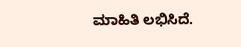ಮಾಹಿತಿ ಲಭಿಸಿದೆ.